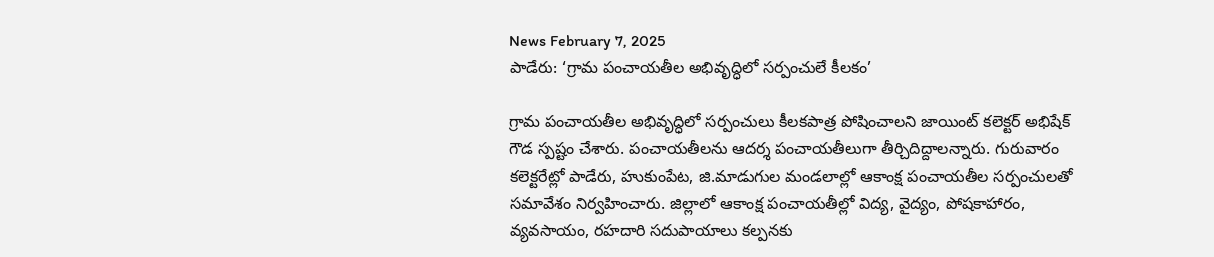News February 7, 2025
పాడేరు: ‘గ్రామ పంచాయతీల అభివృద్ధిలో సర్పంచులే కీలకం’

గ్రామ పంచాయతీల అభివృద్ధిలో సర్పంచులు కీలకపాత్ర పోషించాలని జాయింట్ కలెక్టర్ అభిషేక్ గౌడ స్పష్టం చేశారు. పంచాయతీలను ఆదర్శ పంచాయతీలుగా తీర్చిదిద్దాలన్నారు. గురువారం కలెక్టరేట్లో పాడేరు, హుకుంపేట, జి.మాడుగుల మండలాల్లో ఆకాంక్ష పంచాయతీల సర్పంచులతో సమావేశం నిర్వహించారు. జిల్లాలో ఆకాంక్ష పంచాయతీల్లో విద్య, వైద్యం, పోషకాహారం, వ్యవసాయం, రహదారి సదుపాయాలు కల్పనకు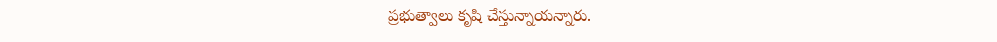ప్రభుత్వాలు కృషి చేస్తున్నాయన్నారు.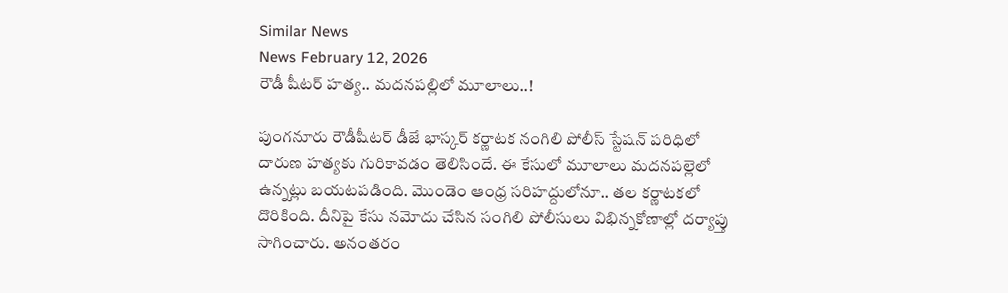Similar News
News February 12, 2026
రౌడీ షీటర్ హత్య.. మదనపల్లిలో మూలాలు..!

పుంగనూరు రౌడీషీటర్ డీజే భాస్కర్ కర్ణాటక నంగిలి పోలీస్ స్టేషన్ పరిధిలో దారుణ హత్యకు గురికావడం తెలిసిందే. ఈ కేసులో మూలాలు మదనపల్లెలో ఉన్నట్లు బయటపడింది. మొండెం ఆంధ్ర సరిహద్దులోనూ.. తల కర్ణాటకలో దొరికింది. దీనిపై కేసు నమోదు చేసిన సంగిలి పోలీసులు విభిన్నకోణాల్లో దర్యాప్తు సాగించారు. అనంతరం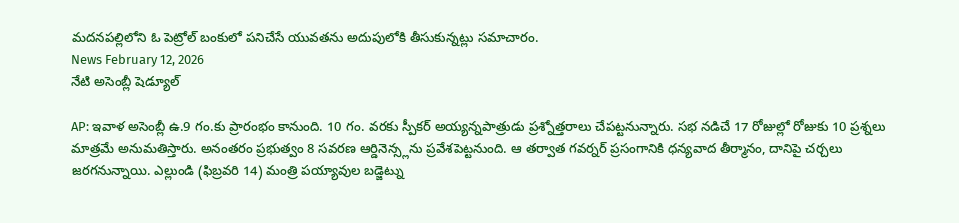మదనపల్లిలోని ఓ పెట్రోల్ బంకులో పనిచేసే యువతను అదుపులోకి తీసుకున్నట్లు సమాచారం.
News February 12, 2026
నేటి అసెంబ్లీ షెడ్యూల్

AP: ఇవాళ అసెంబ్లీ ఉ.9 గం.కు ప్రారంభం కానుంది. 10 గం. వరకు స్పీకర్ అయ్యన్నపాత్రుడు ప్రశ్నోత్తరాలు చేపట్టనున్నారు. సభ నడిచే 17 రోజుల్లో రోజుకు 10 ప్రశ్నలు మాత్రమే అనుమతిస్తారు. అనంతరం ప్రభుత్వం 8 సవరణ ఆర్డినెన్స్లను ప్రవేశపెట్టనుంది. ఆ తర్వాత గవర్నర్ ప్రసంగానికి ధన్యవాద తీర్మానం, దానిపై చర్చలు జరగనున్నాయి. ఎల్లుండి (ఫిబ్రవరి 14) మంత్రి పయ్యావుల బడ్జెట్ను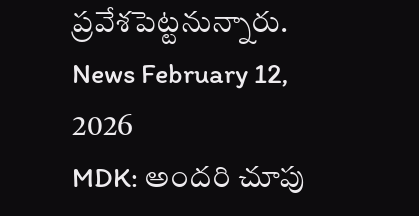ప్రవేశపెట్టనున్నారు.
News February 12, 2026
MDK: అందరి చూపు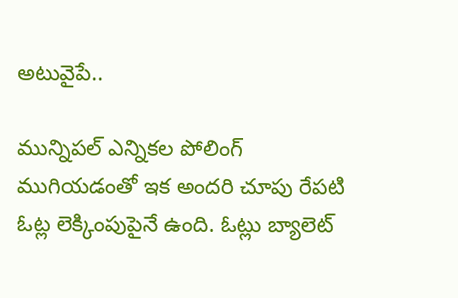అటువైపే..

మున్నిపల్ ఎన్నికల పోలింగ్ ముగియడంతో ఇక అందరి చూపు రేపటి ఓట్ల లెక్కింపుపైనే ఉంది. ఓట్లు బ్యాలెట్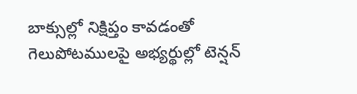బాక్సుల్లో నిక్షిప్తం కావడంతో గెలుపోటములపై అభ్యర్థుల్లో టెన్షన్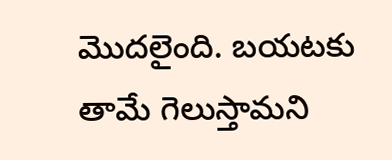మొదలైంది. బయటకు తామే గెలుస్తామని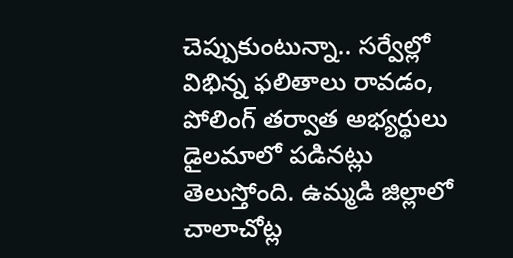చెప్పుకుంటున్నా.. సర్వేల్లో విభిన్న ఫలితాలు రావడం, పోలింగ్ తర్వాత అభ్యర్థులు డైలమాలో పడినట్లు తెలుస్తోంది. ఉమ్మడి జిల్లాలో చాలాచోట్ల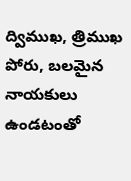ద్విముఖ, త్రిముఖ పోరు, బలమైన నాయకులు ఉండటంతో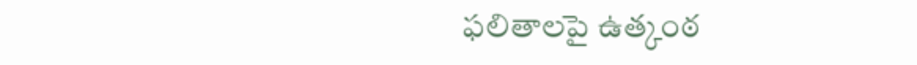ఫలితాలపై ఉత్కంఠ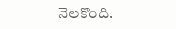నెలకొంది.